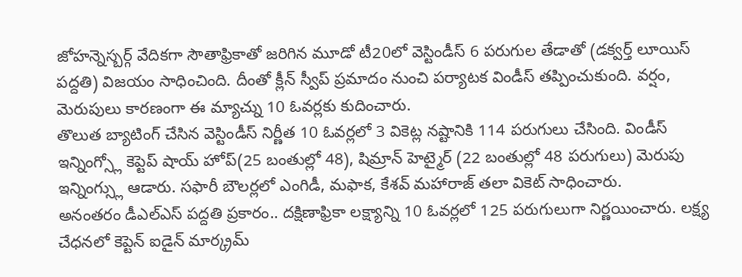జోహన్నెస్బర్గ్ వేదికగా సౌతాఫ్రికాతో జరిగిన మూడో టీ20లో వెస్టిండీస్ 6 పరుగుల తేడాతో (డక్వర్త్ లూయిస్ పద్దతి) విజయం సాధించింది. దీంతో క్లీన్ స్వీప్ ప్రమాదం నుంచి పర్యాటక విండీస్ తప్పించుకుంది. వర్షం, మెరుపులు కారణంగా ఈ మ్యాచ్ను 10 ఓవర్లకు కుదించారు.
తొలుత బ్యాటింగ్ చేసిన వెస్టిండీస్ నిర్ణీత 10 ఓవర్లలో 3 వికెట్ల నష్టానికి 114 పరుగులు చేసింది. విండీస్ ఇన్నింగ్స్లో కెప్టెప్ షాయ్ హోప్(25 బంతుల్లో 48), షిమ్రాన్ హెట్మైర్ (22 బంతుల్లో 48 పరుగులు) మెరుపు ఇన్నింగ్స్లు ఆడారు. సఫారీ బౌలర్లలో ఎంగిడీ, మఫాక, కేశవ్ మహారాజ్ తలా వికెట్ సాధించారు.
అనంతరం డీఎల్ఎస్ పద్దతి ప్రకారం.. దక్షిణాఫ్రికా లక్ష్యాన్ని 10 ఓవర్లలో 125 పరుగులుగా నిర్ణయించారు. లక్ష్య చేధనలో కెప్టెన్ ఐడైన్ మార్క్రమ్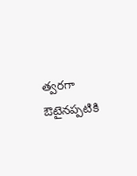త్వరగా ఔటైనప్పటికి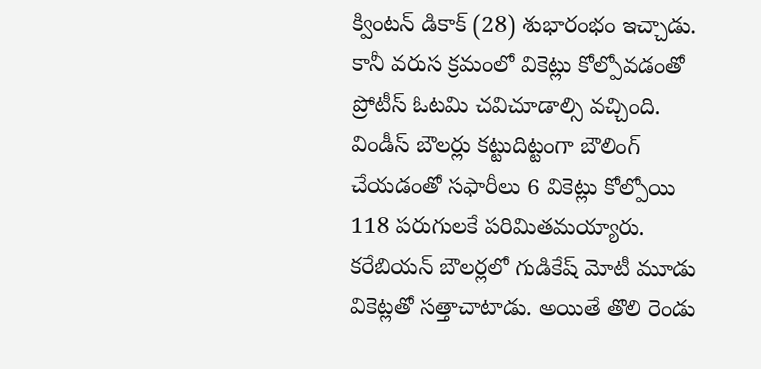క్వింటన్ డికాక్ (28) శుభారంభం ఇచ్చాడు. కానీ వరుస క్రమంలో వికెట్లు కోల్పోవడంతో ప్రోటీస్ ఓటమి చవిచూడాల్సి వచ్చింది.
విండీస్ బౌలర్లు కట్టుదిట్టంగా బౌలింగ్ చేయడంతో సఫారీలు 6 వికెట్లు కోల్పోయి 118 పరుగులకే పరిమితమయ్యారు. కరేబియన్ బౌలర్లలో గుడికేష్ మోటీ మూడు వికెట్లతో సత్తాచాటాడు. అయితే తొలి రెండు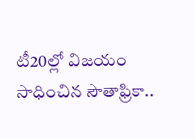టీ20ల్లో విజయం సాధించిన సౌతాఫ్రికా..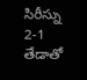సిరీస్ను 2-1 తేడాతో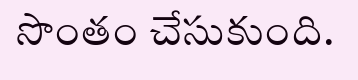సొంతం చేసుకుంది.